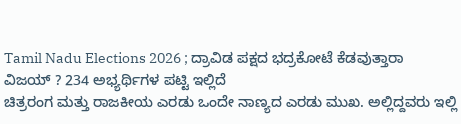Tamil Nadu Elections 2026 ; ದ್ರಾವಿಡ ಪಕ್ಷದ ಭದ್ರಕೋಟೆ ಕೆಡವುತ್ತಾರಾ ವಿಜಯ್ ? 234 ಅಭ್ಯರ್ಥಿಗಳ ಪಟ್ಟಿ ಇಲ್ಲಿದೆ
ಚಿತ್ರರಂಗ ಮತ್ತು ರಾಜಕೀಯ ಎರಡು ಒಂದೇ ನಾಣ್ಯದ ಎರಡು ಮುಖ. ಅಲ್ಲಿದ್ದವರು ಇಲ್ಲಿ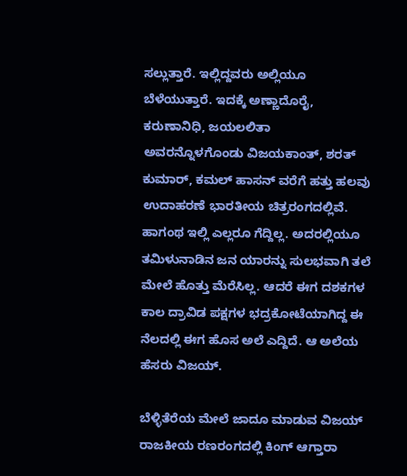ಸಲ್ಲುತ್ತಾರೆ. ಇಲ್ಲಿದ್ದವರು ಅಲ್ಲಿಯೂ ಬೆಳೆಯುತ್ತಾರೆ. ಇದಕ್ಕೆ ಅಣ್ಣಾದೊರೈ, ಕರುಣಾನಿಧಿ, ಜಯಲಲಿತಾ ಅವರನ್ನೊಳಗೊಂಡು ವಿಜಯಕಾಂತ್, ಶರತ್ ಕುಮಾರ್, ಕಮಲ್ ಹಾಸನ್ ವರೆಗೆ ಹತ್ತು ಹಲವು ಉದಾಹರಣೆ ಭಾರತೀಯ ಚಿತ್ರರಂಗದಲ್ಲಿವೆ.
ಹಾಗಂಥ ಇಲ್ಲಿ ಎಲ್ಲರೂ ಗೆದ್ದಿಲ್ಲ. ಅದರಲ್ಲಿಯೂ ತಮಿಳುನಾಡಿನ ಜನ ಯಾರನ್ನು ಸುಲಭವಾಗಿ ತಲೆ ಮೇಲೆ ಹೊತ್ತು ಮೆರೆಸಿಲ್ಲ. ಆದರೆ ಈಗ ದಶಕಗಳ ಕಾಲ ದ್ರಾವಿಡ ಪಕ್ಷಗಳ ಭದ್ರಕೋಟೆಯಾಗಿದ್ದ ಈ ನೆಲದಲ್ಲಿ ಈಗ ಹೊಸ ಅಲೆ ಎದ್ದಿದೆ. ಆ ಅಲೆಯ ಹೆಸರು ವಿಜಯ್.

ಬೆಳ್ಳಿತೆರೆಯ ಮೇಲೆ ಜಾದೂ ಮಾಡುವ ವಿಜಯ್ ರಾಜಕೀಯ ರಣರಂಗದಲ್ಲಿ ಕಿಂಗ್ ಆಗ್ತಾರಾ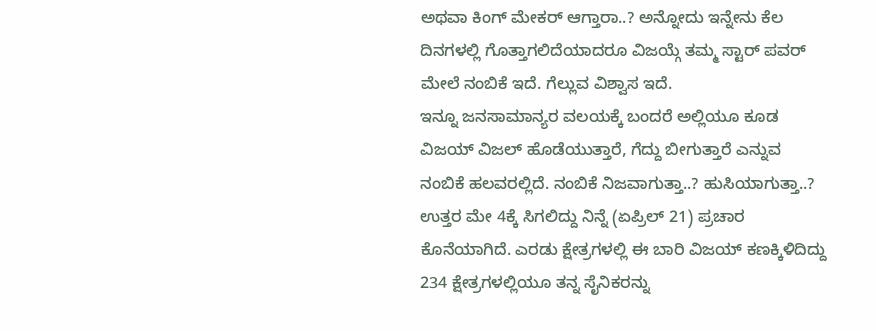ಅಥವಾ ಕಿಂಗ್ ಮೇಕರ್ ಆಗ್ತಾರಾ..? ಅನ್ನೋದು ಇನ್ನೇನು ಕೆಲ ದಿನಗಳಲ್ಲಿ ಗೊತ್ತಾಗಲಿದೆಯಾದರೂ ವಿಜಯ್ಗೆ ತಮ್ಮ ಸ್ಟಾರ್ ಪವರ್ ಮೇಲೆ ನಂಬಿಕೆ ಇದೆ. ಗೆಲ್ಲುವ ವಿಶ್ವಾಸ ಇದೆ.
ಇನ್ನೂ ಜನಸಾಮಾನ್ಯರ ವಲಯಕ್ಕೆ ಬಂದರೆ ಅಲ್ಲಿಯೂ ಕೂಡ ವಿಜಯ್ ವಿಜಲ್ ಹೊಡೆಯುತ್ತಾರೆ, ಗೆದ್ದು ಬೀಗುತ್ತಾರೆ ಎನ್ನುವ ನಂಬಿಕೆ ಹಲವರಲ್ಲಿದೆ. ನಂಬಿಕೆ ನಿಜವಾಗುತ್ತಾ..? ಹುಸಿಯಾಗುತ್ತಾ..? ಉತ್ತರ ಮೇ 4ಕ್ಕೆ ಸಿಗಲಿದ್ದು ನಿನ್ನೆ (ಏಪ್ರಿಲ್ 21) ಪ್ರಚಾರ ಕೊನೆಯಾಗಿದೆ. ಎರಡು ಕ್ಷೇತ್ರಗಳಲ್ಲಿ ಈ ಬಾರಿ ವಿಜಯ್ ಕಣಕ್ಕಿಳಿದಿದ್ದು 234 ಕ್ಷೇತ್ರಗಳಲ್ಲಿಯೂ ತನ್ನ ಸೈನಿಕರನ್ನು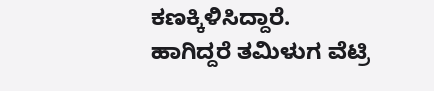ಕಣಕ್ಕಿಳಿಸಿದ್ದಾರೆ.
ಹಾಗಿದ್ದರೆ ತಮಿಳುಗ ವೆಟ್ರಿ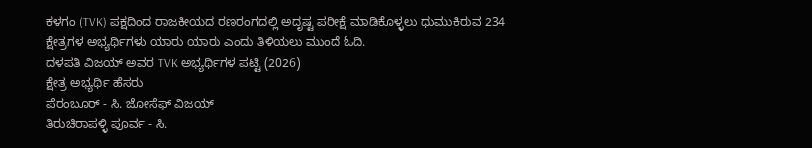ಕಳಗಂ (TVK) ಪಕ್ಷದಿಂದ ರಾಜಕೀಯದ ರಣರಂಗದಲ್ಲಿ ಅದೃಷ್ಟ ಪರೀಕ್ಷೆ ಮಾಡಿಕೊಳ್ಳಲು ಧುಮುಕಿರುವ 234 ಕ್ಷೇತ್ರಗಳ ಅಭ್ಯರ್ಥಿಗಳು ಯಾರು ಯಾರು ಎಂದು ತಿಳಿಯಲು ಮುಂದೆ ಓದಿ.
ದಳಪತಿ ವಿಜಯ್ ಅವರ TVK ಅಭ್ಯರ್ಥಿಗಳ ಪಟ್ಟಿ (2026)
ಕ್ಷೇತ್ರ ಅಭ್ಯರ್ಥಿ ಹೆಸರು
ಪೆರಂಬೂರ್ - ಸಿ. ಜೋಸೆಫ್ ವಿಜಯ್
ತಿರುಚಿರಾಪಳ್ಳಿ ಪೂರ್ವ - ಸಿ.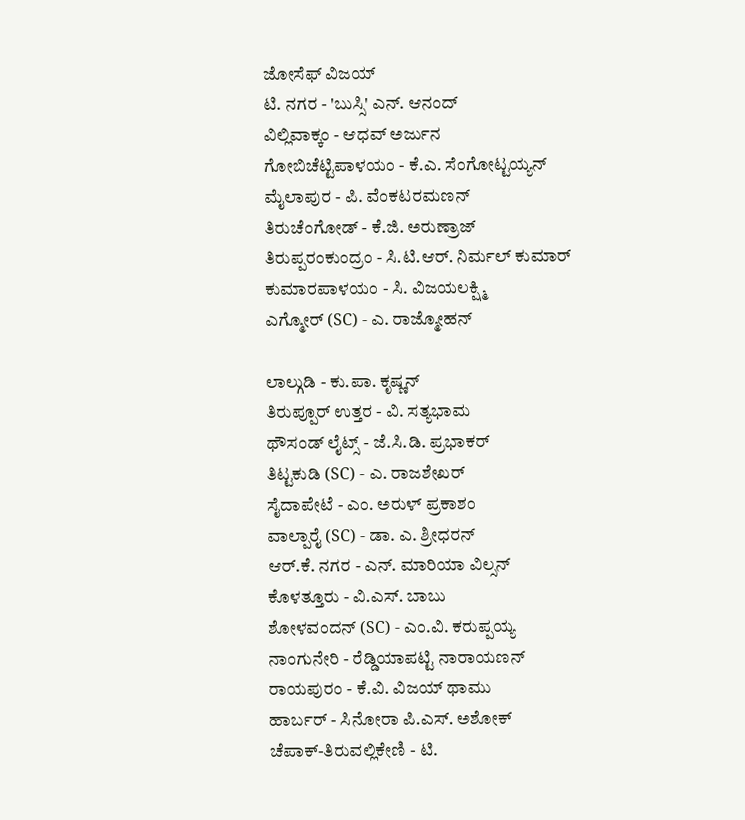ಜೋಸೆಫ್ ವಿಜಯ್
ಟಿ. ನಗರ - 'ಬುಸ್ಸಿ' ಎನ್. ಆನಂದ್
ವಿಲ್ಲಿವಾಕ್ಕಂ - ಆಧವ್ ಅರ್ಜುನ
ಗೋಬಿಚೆಟ್ಟಿಪಾಳಯಂ - ಕೆ.ಎ. ಸೆಂಗೋಟ್ಟಯ್ಯನ್
ಮೈಲಾಪುರ - ಪಿ. ವೆಂಕಟರಮಣನ್
ತಿರುಚೆಂಗೋಡ್ - ಕೆ.ಜಿ. ಅರುಣ್ರಾಜ್
ತಿರುಪ್ಪರಂಕುಂದ್ರಂ - ಸಿ.ಟಿ.ಆರ್. ನಿರ್ಮಲ್ ಕುಮಾರ್
ಕುಮಾರಪಾಳಯಂ - ಸಿ. ವಿಜಯಲಕ್ಷ್ಮಿ
ಎಗ್ಮೋರ್ (SC) - ಎ. ರಾಜ್ಮೋಹನ್

ಲಾಲ್ಗುಡಿ - ಕು.ಪಾ. ಕೃಷ್ಣನ್
ತಿರುಪ್ಪೂರ್ ಉತ್ತರ - ವಿ. ಸತ್ಯಭಾಮ
ಥೌಸಂಡ್ ಲೈಟ್ಸ್ - ಜೆ.ಸಿ.ಡಿ. ಪ್ರಭಾಕರ್
ತಿಟ್ಟಕುಡಿ (SC) - ಎ. ರಾಜಶೇಖರ್
ಸೈದಾಪೇಟೆ - ಎಂ. ಅರುಳ್ ಪ್ರಕಾಶಂ
ವಾಲ್ಪಾರೈ (SC) - ಡಾ. ಎ. ಶ್ರೀಧರನ್
ಆರ್.ಕೆ. ನಗರ - ಎನ್. ಮಾರಿಯಾ ವಿಲ್ಸನ್
ಕೊಳತ್ತೂರು - ವಿ.ಎಸ್. ಬಾಬು
ಶೋಳವಂದನ್ (SC) - ಎಂ.ವಿ. ಕರುಪ್ಪಯ್ಯ
ನಾಂಗುನೇರಿ - ರೆಡ್ಡಿಯಾಪಟ್ಟಿ ನಾರಾಯಣನ್
ರಾಯಪುರಂ - ಕೆ.ವಿ. ವಿಜಯ್ ಥಾಮು
ಹಾರ್ಬರ್ - ಸಿನೋರಾ ಪಿ.ಎಸ್. ಅಶೋಕ್
ಚೆಪಾಕ್-ತಿರುವಲ್ಲಿಕೇಣಿ - ಟಿ.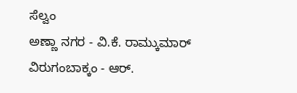ಸೆಲ್ವಂ
ಅಣ್ಣಾ ನಗರ - ವಿ.ಕೆ. ರಾಮ್ಕುಮಾರ್
ವಿರುಗಂಬಾಕ್ಕಂ - ಆರ್.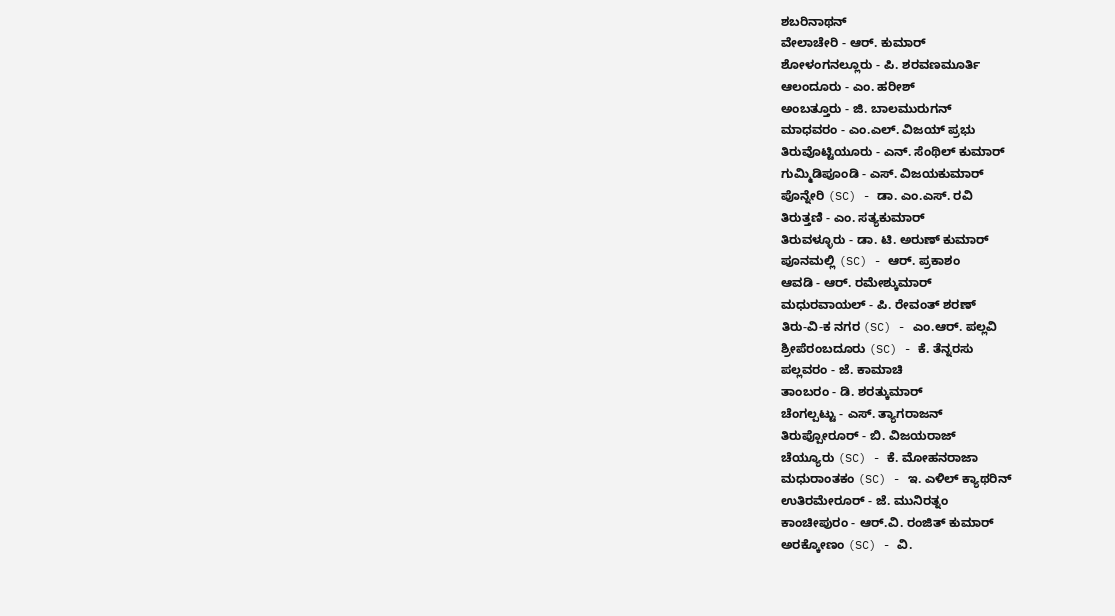ಶಬರಿನಾಥನ್
ವೇಲಾಚೇರಿ - ಆರ್. ಕುಮಾರ್
ಶೋಳಂಗನಲ್ಲೂರು - ಪಿ. ಶರವಣಮೂರ್ತಿ
ಆಲಂದೂರು - ಎಂ. ಹರೀಶ್
ಅಂಬತ್ತೂರು - ಜಿ. ಬಾಲಮುರುಗನ್
ಮಾಧವರಂ - ಎಂ.ಎಲ್. ವಿಜಯ್ ಪ್ರಭು
ತಿರುವೊಟ್ಟಿಯೂರು - ಎನ್. ಸೆಂಥಿಲ್ ಕುಮಾರ್
ಗುಮ್ಮಿಡಿಪೂಂಡಿ - ಎಸ್. ವಿಜಯಕುಮಾರ್
ಪೊನ್ನೇರಿ (SC) - ಡಾ. ಎಂ.ಎಸ್. ರವಿ
ತಿರುತ್ತಣಿ - ಎಂ. ಸತ್ಯಕುಮಾರ್
ತಿರುವಳ್ಳೂರು - ಡಾ. ಟಿ. ಅರುಣ್ ಕುಮಾರ್
ಪೂನಮಲ್ಲಿ (SC) - ಆರ್. ಪ್ರಕಾಶಂ
ಆವಡಿ - ಆರ್. ರಮೇಶ್ಕುಮಾರ್
ಮಧುರವಾಯಲ್ - ಪಿ. ರೇವಂತ್ ಶರಣ್
ತಿರು-ವಿ-ಕ ನಗರ (SC) - ಎಂ.ಆರ್. ಪಲ್ಲವಿ
ಶ್ರೀಪೆರಂಬದೂರು (SC) - ಕೆ. ತೆನ್ನರಸು
ಪಲ್ಲವರಂ - ಜೆ. ಕಾಮಾಚಿ
ತಾಂಬರಂ - ಡಿ. ಶರತ್ಕುಮಾರ್
ಚೆಂಗಲ್ಪಟ್ಟು - ಎಸ್. ತ್ಯಾಗರಾಜನ್
ತಿರುಪ್ಪೋರೂರ್ - ಬಿ. ವಿಜಯರಾಜ್
ಚೆಯ್ಯೂರು (SC) - ಕೆ. ಮೋಹನರಾಜಾ
ಮಧುರಾಂತಕಂ (SC) - ಇ. ಎಳಿಲ್ ಕ್ಯಾಥರಿನ್
ಉತಿರಮೇರೂರ್ - ಜೆ. ಮುನಿರತ್ನಂ
ಕಾಂಚೀಪುರಂ - ಆರ್.ವಿ. ರಂಜಿತ್ ಕುಮಾರ್
ಅರಕ್ಕೋಣಂ (SC) - ವಿ.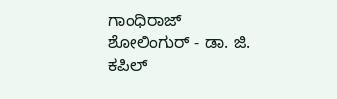ಗಾಂಧಿರಾಜ್
ಶೋಲಿಂಗುರ್ - ಡಾ. ಜಿ. ಕಪಿಲ್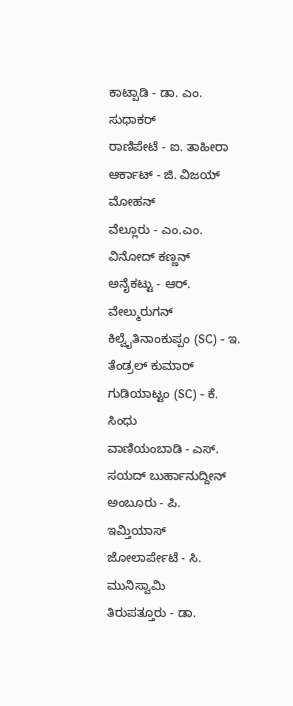ಕಾಟ್ಪಾಡಿ - ಡಾ. ಎಂ. ಸುಧಾಕರ್
ರಾಣಿಪೇಟೆ - ಐ. ತಾಹೀರಾ
ಆರ್ಕಾಟ್ - ಜಿ. ವಿಜಯ್ ಮೋಹನ್
ವೆಲ್ಲೂರು - ಎಂ.ಎಂ. ವಿನೋದ್ ಕಣ್ಣನ್
ಅನೈಕಟ್ಟು - ಆರ್. ವೇಲ್ಮುರುಗನ್
ಕಿಲ್ವೈತಿನಾಂಕುಪ್ಪಂ (SC) - ಇ. ತೆಂಡ್ರಲ್ ಕುಮಾರ್
ಗುಡಿಯಾಟ್ಟಂ (SC) - ಕೆ. ಸಿಂಧು
ವಾಣಿಯಂಬಾಡಿ - ಎಸ್. ಸಯದ್ ಬುರ್ಹಾನುದ್ದೀನ್
ಅಂಬೂರು - ಪಿ. ಇಮ್ತಿಯಾಸ್
ಜೋಲಾರ್ಪೇಟೆ - ಸಿ. ಮುನಿಸ್ವಾಮಿ
ತಿರುಪತ್ತೂರು - ಡಾ.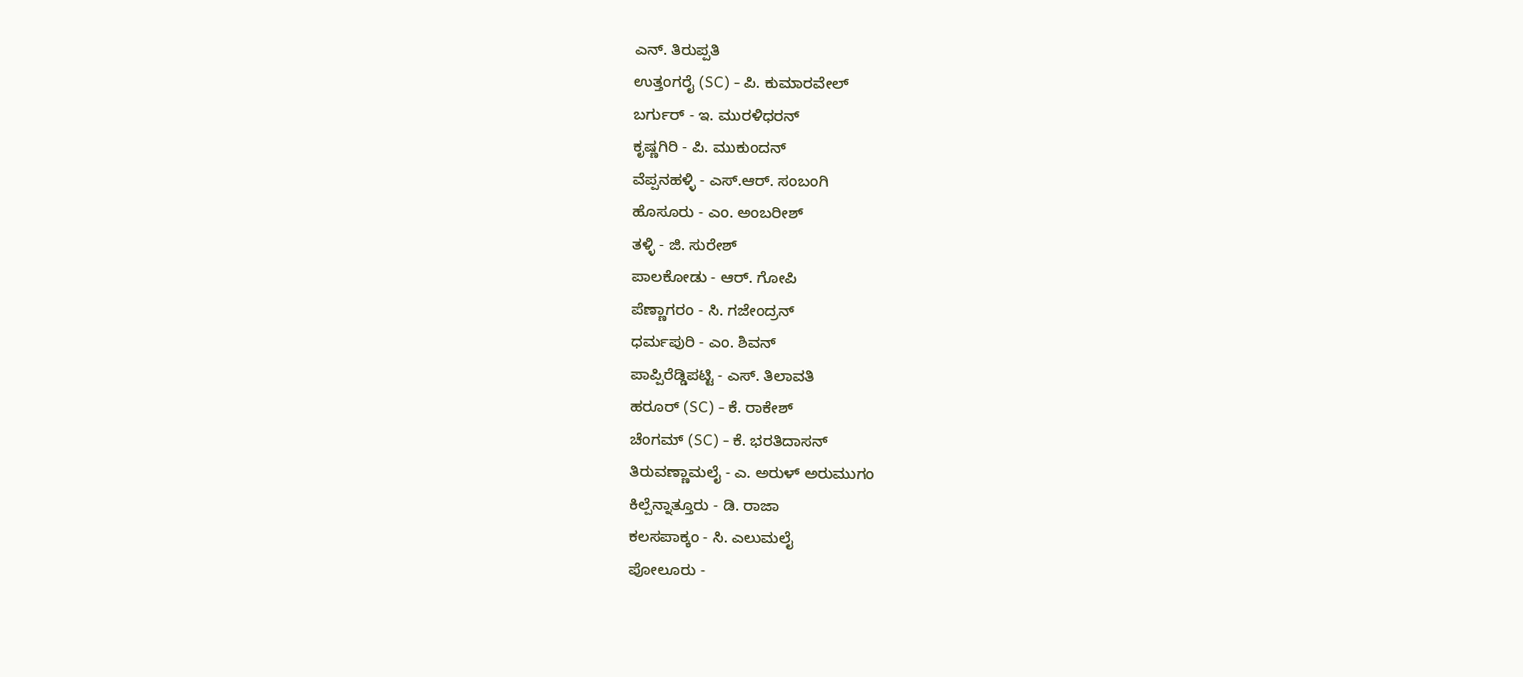ಎನ್. ತಿರುಪ್ಪತಿ
ಉತ್ತಂಗರೈ (SC) - ಪಿ. ಕುಮಾರವೇಲ್
ಬರ್ಗುರ್ - ಇ. ಮುರಳಿಧರನ್
ಕೃಷ್ಣಗಿರಿ - ಪಿ. ಮುಕುಂದನ್
ವೆಪ್ಪನಹಳ್ಳಿ - ಎಸ್.ಆರ್. ಸಂಬಂಗಿ
ಹೊಸೂರು - ಎಂ. ಅಂಬರೀಶ್
ತಳ್ಳಿ - ಜಿ. ಸುರೇಶ್
ಪಾಲಕೋಡು - ಆರ್. ಗೋಪಿ
ಪೆಣ್ಣಾಗರಂ - ಸಿ. ಗಜೇಂದ್ರನ್
ಧರ್ಮಪುರಿ - ಎಂ. ಶಿವನ್
ಪಾಪ್ಪಿರೆಡ್ಡಿಪಟ್ಟಿ - ಎಸ್. ತಿಲಾವತಿ
ಹರೂರ್ (SC) - ಕೆ. ರಾಕೇಶ್
ಚೆಂಗಮ್ (SC) - ಕೆ. ಭರತಿದಾಸನ್
ತಿರುವಣ್ಣಾಮಲೈ - ಎ. ಅರುಳ್ ಅರುಮುಗಂ
ಕಿಲ್ಪೆನ್ನಾತ್ತೂರು - ಡಿ. ರಾಜಾ
ಕಲಸಪಾಕ್ಕಂ - ಸಿ. ಎಲುಮಲೈ
ಪೋಲೂರು -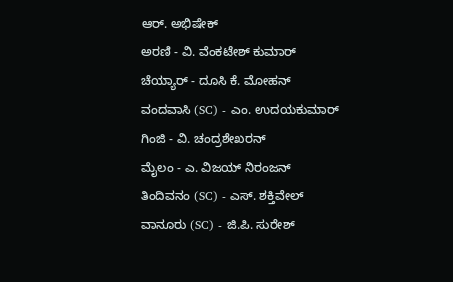ಆರ್. ಅಭಿಷೇಕ್
ಅರಣಿ - ವಿ. ವೆಂಕಟೇಶ್ ಕುಮಾರ್
ಚೆಯ್ಯಾರ್ - ದೂಸಿ ಕೆ. ಮೋಹನ್
ವಂದವಾಸಿ (SC) - ಎಂ. ಉದಯಕುಮಾರ್
ಗಿಂಜಿ - ವಿ. ಚಂದ್ರಶೇಖರನ್
ಮೈಲಂ - ಎ. ವಿಜಯ್ ನಿರಂಜನ್
ತಿಂದಿವನಂ (SC) - ಎಸ್. ಶಕ್ತಿವೇಲ್
ವಾನೂರು (SC) - ಜಿ.ಪಿ. ಸುರೇಶ್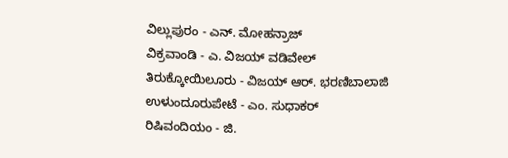ವಿಲ್ಲುಪುರಂ - ಎನ್. ಮೋಹನ್ರಾಜ್
ವಿಕ್ರವಾಂಡಿ - ಎ. ವಿಜಯ್ ವಡಿವೇಲ್
ತಿರುಕ್ಕೋಯಿಲೂರು - ವಿಜಯ್ ಆರ್. ಭರಣಿಬಾಲಾಜಿ
ಉಳುಂದೂರುಪೇಟೆ - ಎಂ. ಸುಧಾಕರ್
ರಿಷಿವಂದಿಯಂ - ಜಿ.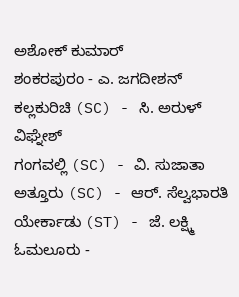ಅಶೋಕ್ ಕುಮಾರ್
ಶಂಕರಪುರಂ - ಎ. ಜಗದೀಶನ್
ಕಲ್ಲಕುರಿಚಿ (SC) - ಸಿ. ಅರುಳ್ ವಿಘ್ನೇಶ್
ಗಂಗವಲ್ಲಿ (SC) - ವಿ. ಸುಜಾತಾ
ಅತ್ತೂರು (SC) - ಆರ್. ಸೆಲ್ವಭಾರತಿ
ಯೇರ್ಕಾಡು (ST) - ಜೆ. ಲಕ್ಷ್ಮಿ
ಓಮಲೂರು -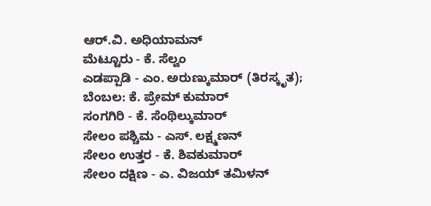ಆರ್.ವಿ. ಅಧಿಯಾಮನ್
ಮೆಟ್ಟೂರು - ಕೆ. ಸೆಲ್ವಂ
ಎಡಪ್ಪಾಡಿ - ಎಂ. ಅರುಣ್ಕುಮಾರ್ (ತಿರಸ್ಕೃತ); ಬೆಂಬಲ: ಕೆ. ಪ್ರೇಮ್ ಕುಮಾರ್
ಸಂಗಗಿರಿ - ಕೆ. ಸೆಂಥಿಲ್ಕುಮಾರ್
ಸೇಲಂ ಪಶ್ಚಿಮ - ಎಸ್. ಲಕ್ಷ್ಮಣನ್
ಸೇಲಂ ಉತ್ತರ - ಕೆ. ಶಿವಕುಮಾರ್
ಸೇಲಂ ದಕ್ಷಿಣ - ಎ. ವಿಜಯ್ ತಮಿಳನ್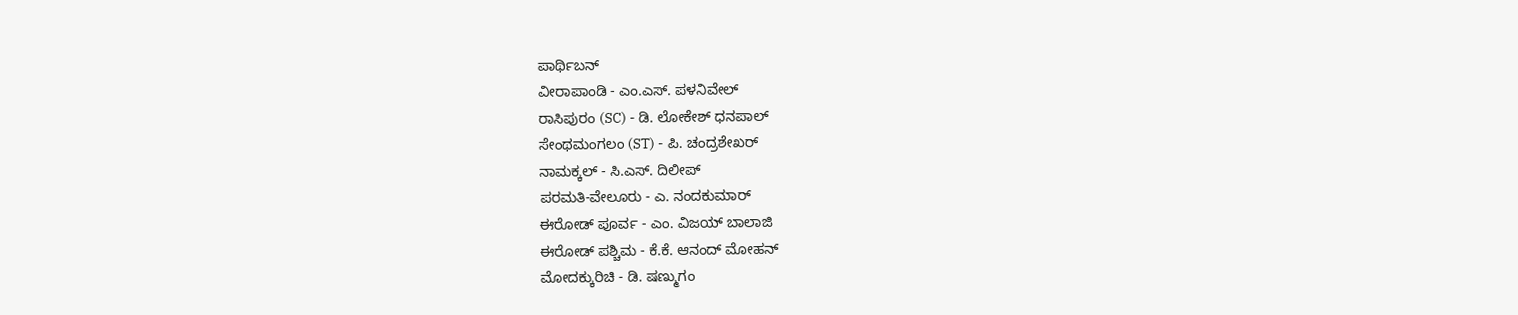ಪಾರ್ಥಿಬನ್
ವೀರಾಪಾಂಡಿ - ಎಂ.ಎಸ್. ಪಳನಿವೇಲ್
ರಾಸಿಪುರಂ (SC) - ಡಿ. ಲೋಕೇಶ್ ಧನಪಾಲ್
ಸೇಂಥಮಂಗಲಂ (ST) - ಪಿ. ಚಂದ್ರಶೇಖರ್
ನಾಮಕ್ಕಲ್ - ಸಿ.ಎಸ್. ದಿಲೀಪ್
ಪರಮತಿ-ವೇಲೂರು - ಎ. ನಂದಕುಮಾರ್
ಈರೋಡ್ ಪೂರ್ವ - ಎಂ. ವಿಜಯ್ ಬಾಲಾಜಿ
ಈರೋಡ್ ಪಶ್ಚಿಮ - ಕೆ.ಕೆ. ಆನಂದ್ ಮೋಹನ್
ಮೋದಕ್ಕುರಿಚಿ - ಡಿ. ಷಣ್ಮುಗಂ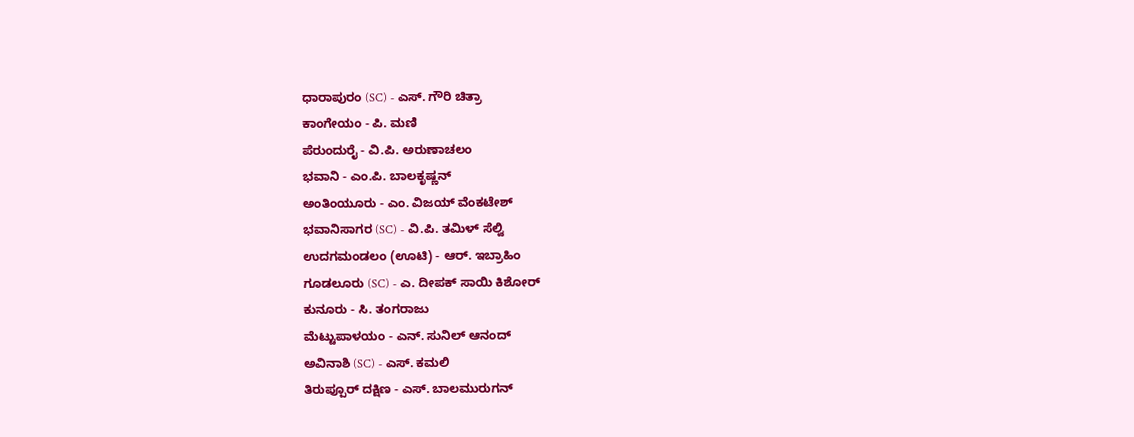ಧಾರಾಪುರಂ (SC) - ಎಸ್. ಗೌರಿ ಚಿತ್ರಾ
ಕಾಂಗೇಯಂ - ಪಿ. ಮಣಿ
ಪೆರುಂದುರೈ - ವಿ.ಪಿ. ಅರುಣಾಚಲಂ
ಭವಾನಿ - ಎಂ.ಪಿ. ಬಾಲಕೃಷ್ಣನ್
ಅಂತಿಂಯೂರು - ಎಂ. ವಿಜಯ್ ವೆಂಕಟೇಶ್
ಭವಾನಿಸಾಗರ (SC) - ವಿ.ಪಿ. ತಮಿಳ್ ಸೆಲ್ವಿ
ಉದಗಮಂಡಲಂ (ಊಟಿ) - ಆರ್. ಇಬ್ರಾಹಿಂ
ಗೂಡಲೂರು (SC) - ಎ. ದೀಪಕ್ ಸಾಯಿ ಕಿಶೋರ್
ಕುನೂರು - ಸಿ. ತಂಗರಾಜು
ಮೆಟ್ಟುಪಾಳಯಂ - ಎನ್. ಸುನಿಲ್ ಆನಂದ್
ಅವಿನಾಶಿ (SC) - ಎಸ್. ಕಮಲಿ
ತಿರುಪ್ಪೂರ್ ದಕ್ಷಿಣ - ಎಸ್. ಬಾಲಮುರುಗನ್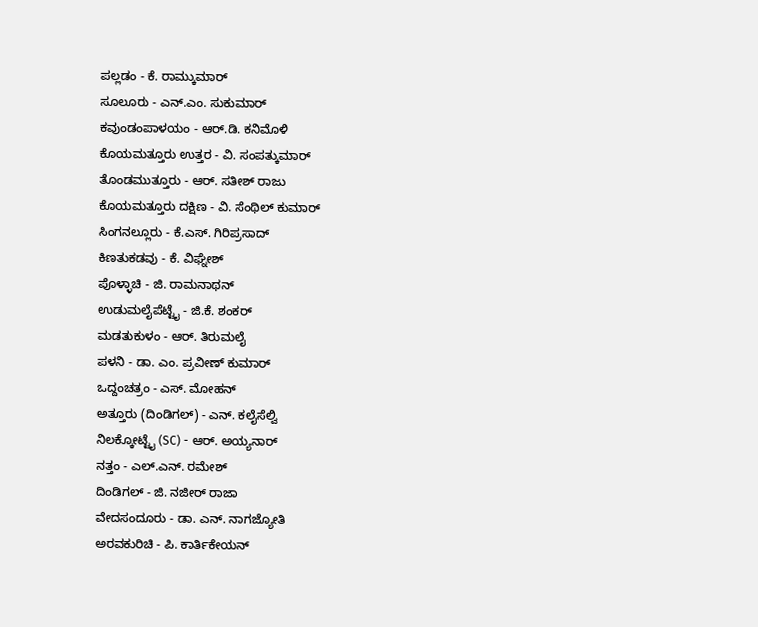ಪಲ್ಲಡಂ - ಕೆ. ರಾಮ್ಕುಮಾರ್
ಸೂಲೂರು - ಎನ್.ಎಂ. ಸುಕುಮಾರ್
ಕವುಂಡಂಪಾಳಯಂ - ಆರ್.ಡಿ. ಕನಿಮೊಳಿ
ಕೊಯಮತ್ತೂರು ಉತ್ತರ - ವಿ. ಸಂಪತ್ಕುಮಾರ್
ತೊಂಡಮುತ್ತೂರು - ಆರ್. ಸತೀಶ್ ರಾಜು
ಕೊಯಮತ್ತೂರು ದಕ್ಷಿಣ - ವಿ. ಸೆಂಥಿಲ್ ಕುಮಾರ್
ಸಿಂಗನಲ್ಲೂರು - ಕೆ.ಎಸ್. ಗಿರಿಪ್ರಸಾದ್
ಕಿಣತುಕಡವು - ಕೆ. ವಿಘ್ನೇಶ್
ಪೊಳ್ಳಾಚಿ - ಜಿ. ರಾಮನಾಥನ್
ಉಡುಮಲೈಪೆಟ್ಟೈ - ಜಿ.ಕೆ. ಶಂಕರ್
ಮಡತುಕುಳಂ - ಆರ್. ತಿರುಮಲೈ
ಪಳನಿ - ಡಾ. ಎಂ. ಪ್ರವೀಣ್ ಕುಮಾರ್
ಒದ್ದಂಚತ್ರಂ - ಎಸ್. ಮೋಹನ್
ಅತ್ತೂರು (ದಿಂಡಿಗಲ್) - ಎನ್. ಕಲೈಸೆಲ್ವಿ
ನಿಲಕ್ಕೋಟ್ಟೈ (SC) - ಆರ್. ಅಯ್ಯನಾರ್
ನತ್ತಂ - ಎಲ್.ಎನ್. ರಮೇಶ್
ದಿಂಡಿಗಲ್ - ಜಿ. ನಜೀರ್ ರಾಜಾ
ವೇದಸಂದೂರು - ಡಾ. ಎನ್. ನಾಗಜ್ಯೋತಿ
ಅರವಕುರಿಚಿ - ಪಿ. ಕಾರ್ತಿಕೇಯನ್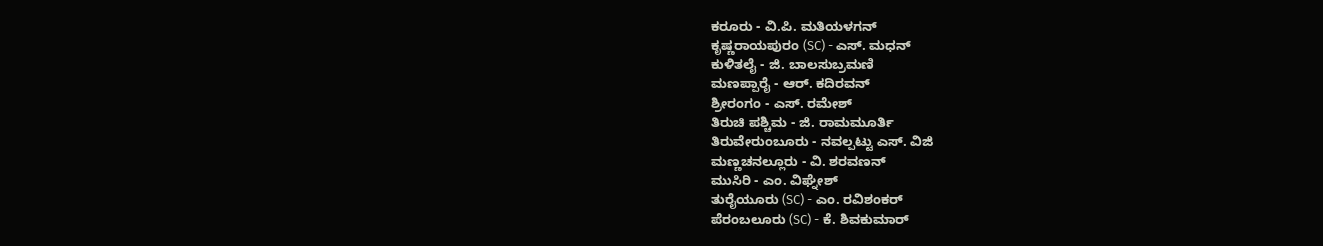ಕರೂರು - ವಿ.ಪಿ. ಮತಿಯಳಗನ್
ಕೃಷ್ಣರಾಯಪುರಂ (SC) - ಎಸ್. ಮಧನ್
ಕುಳಿತಲೈ - ಜಿ. ಬಾಲಸುಬ್ರಮಣಿ
ಮಣಪ್ಪಾರೈ - ಆರ್. ಕದಿರವನ್
ಶ್ರೀರಂಗಂ - ಎಸ್. ರಮೇಶ್
ತಿರುಚಿ ಪಶ್ಚಿಮ - ಜಿ. ರಾಮಮೂರ್ತಿ
ತಿರುವೇರುಂಬೂರು - ನವಲ್ಪಟ್ಟು ಎಸ್. ವಿಜಿ
ಮಣ್ಣಚನಲ್ಲೂರು - ವಿ. ಶರವಣನ್
ಮುಸಿರಿ - ಎಂ. ವಿಘ್ನೇಶ್
ತುರೈಯೂರು (SC) - ಎಂ. ರವಿಶಂಕರ್
ಪೆರಂಬಲೂರು (SC) - ಕೆ. ಶಿವಕುಮಾರ್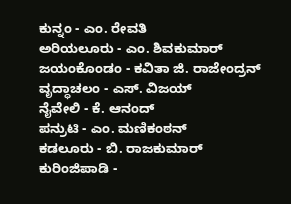ಕುನ್ನಂ - ಎಂ. ರೇವತಿ
ಅರಿಯಲೂರು - ಎಂ. ಶಿವಕುಮಾರ್
ಜಯಂಕೊಂಡಂ - ಕವಿತಾ ಜಿ. ರಾಜೇಂದ್ರನ್
ವೃದ್ಧಾಚಲಂ - ಎಸ್. ವಿಜಯ್
ನೈವೇಲಿ - ಕೆ. ಆನಂದ್
ಪನ್ರುಟಿ - ಎಂ. ಮಣಿಕಂಠನ್
ಕಡಲೂರು - ಬಿ. ರಾಜಕುಮಾರ್
ಕುರಿಂಜಿಪಾಡಿ -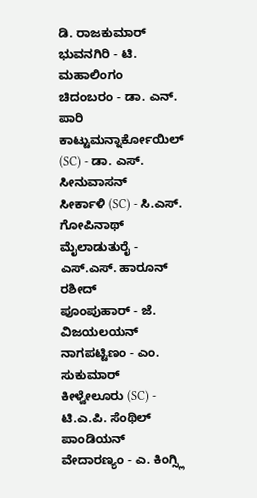ಡಿ. ರಾಜಕುಮಾರ್
ಭುವನಗಿರಿ - ಟಿ. ಮಹಾಲಿಂಗಂ
ಚಿದಂಬರಂ - ಡಾ. ಎನ್. ಪಾರಿ
ಕಾಟ್ಟುಮನ್ನಾರ್ಕೋಯಿಲ್ (SC) - ಡಾ. ಎಸ್. ಸೀನುವಾಸನ್
ಸೀರ್ಕಾಳಿ (SC) - ಸಿ.ಎಸ್. ಗೋಪಿನಾಥ್
ಮೈಲಾಡುತುರೈ - ಎಸ್.ಎಸ್. ಹಾರೂನ್ ರಶೀದ್
ಪೂಂಪುಹಾರ್ - ಜೆ. ವಿಜಯಲಯನ್
ನಾಗಪಟ್ಟಿಣಂ - ಎಂ. ಸುಕುಮಾರ್
ಕೀಳ್ವೇಲೂರು (SC) - ಟಿ.ಎ.ಪಿ. ಸೆಂಥಿಲ್ ಪಾಂಡಿಯನ್
ವೇದಾರಣ್ಯಂ - ಎ. ಕಿಂಗ್ಸ್ಲಿ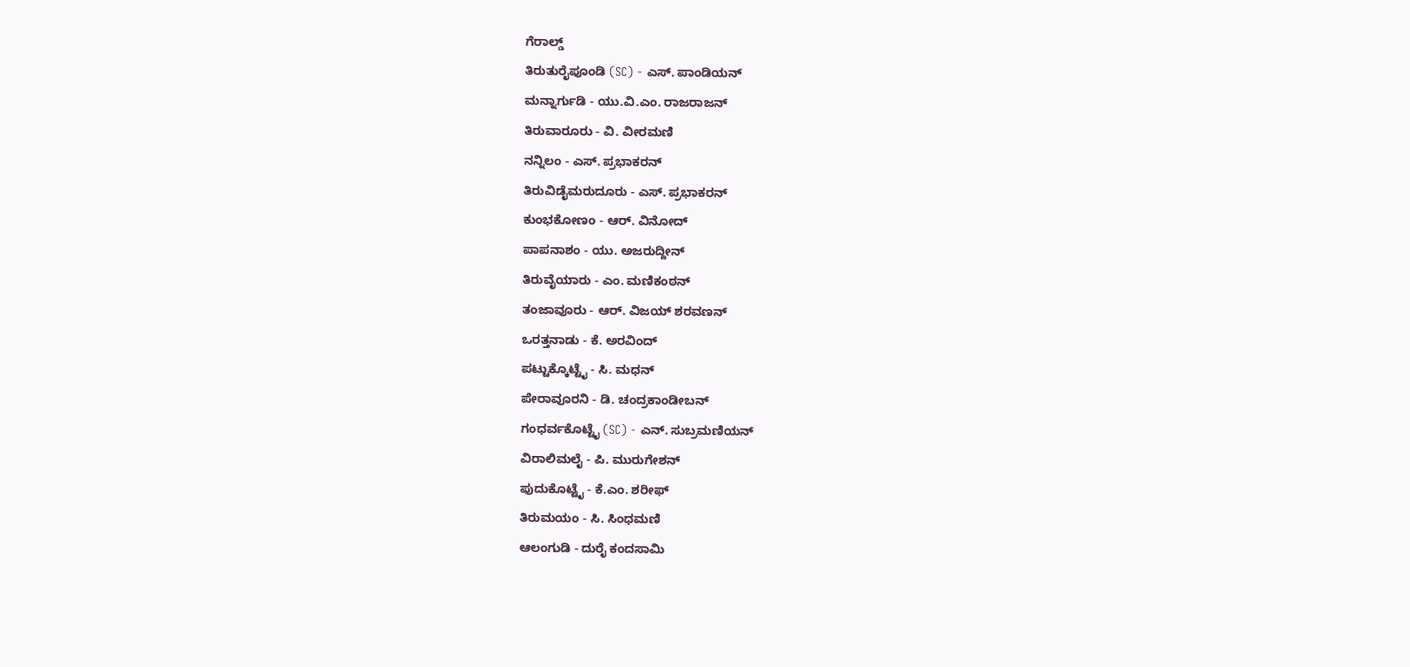ಗೆರಾಲ್ಡ್
ತಿರುತುರೈಪೂಂಡಿ (SC) - ಎಸ್. ಪಾಂಡಿಯನ್
ಮನ್ನಾರ್ಗುಡಿ - ಯು.ವಿ.ಎಂ. ರಾಜರಾಜನ್
ತಿರುವಾರೂರು - ವಿ. ವೀರಮಣಿ
ನನ್ನಿಲಂ - ಎಸ್. ಪ್ರಭಾಕರನ್
ತಿರುವಿಡೈಮರುದೂರು - ಎಸ್. ಪ್ರಭಾಕರನ್
ಕುಂಭಕೋಣಂ - ಆರ್. ವಿನೋದ್
ಪಾಪನಾಶಂ - ಯು. ಅಜರುದ್ದೀನ್
ತಿರುವೈಯಾರು - ಎಂ. ಮಣಿಕಂಠನ್
ತಂಜಾವೂರು - ಆರ್. ವಿಜಯ್ ಶರವಣನ್
ಒರತ್ತನಾಡು - ಕೆ. ಅರವಿಂದ್
ಪಟ್ಟುಕ್ಕೊಟ್ಟೈ - ಸಿ. ಮಧನ್
ಪೇರಾವೂರನಿ - ಡಿ. ಚಂದ್ರಕಾಂಡೀಬನ್
ಗಂಧರ್ವಕೊಟ್ಟೈ (SC) - ಎನ್. ಸುಬ್ರಮಣಿಯನ್
ವಿರಾಲಿಮಲೈ - ಪಿ. ಮುರುಗೇಶನ್
ಪುದುಕೊಟ್ಟೈ - ಕೆ.ಎಂ. ಶರೀಫ್
ತಿರುಮಯಂ - ಸಿ. ಸಿಂಧಮಣಿ
ಆಲಂಗುಡಿ - ದುರೈ ಕಂದಸಾಮಿ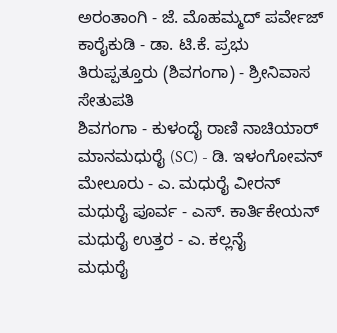ಅರಂತಾಂಗಿ - ಜೆ. ಮೊಹಮ್ಮದ್ ಪರ್ವೇಜ್
ಕಾರೈಕುಡಿ - ಡಾ. ಟಿ.ಕೆ. ಪ್ರಭು
ತಿರುಪ್ಪತ್ತೂರು (ಶಿವಗಂಗಾ) - ಶ್ರೀನಿವಾಸ ಸೇತುಪತಿ
ಶಿವಗಂಗಾ - ಕುಳಂದೈ ರಾಣಿ ನಾಚಿಯಾರ್
ಮಾನಮಧುರೈ (SC) - ಡಿ. ಇಳಂಗೋವನ್
ಮೇಲೂರು - ಎ. ಮಧುರೈ ವೀರನ್
ಮಧುರೈ ಪೂರ್ವ - ಎಸ್. ಕಾರ್ತಿಕೇಯನ್
ಮಧುರೈ ಉತ್ತರ - ಎ. ಕಲ್ಲನೈ
ಮಧುರೈ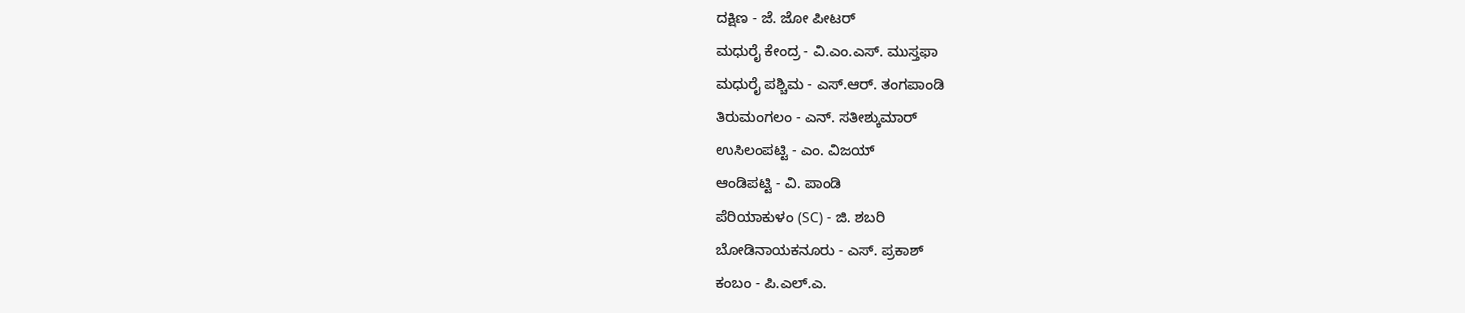ದಕ್ಷಿಣ - ಜೆ. ಜೋ ಪೀಟರ್
ಮಧುರೈ ಕೇಂದ್ರ - ವಿ.ಎಂ.ಎಸ್. ಮುಸ್ತಫಾ
ಮಧುರೈ ಪಶ್ಚಿಮ - ಎಸ್.ಆರ್. ತಂಗಪಾಂಡಿ
ತಿರುಮಂಗಲಂ - ಎನ್. ಸತೀಶ್ಕುಮಾರ್
ಉಸಿಲಂಪಟ್ಟಿ - ಎಂ. ವಿಜಯ್
ಆಂಡಿಪಟ್ಟಿ - ವಿ. ಪಾಂಡಿ
ಪೆರಿಯಾಕುಳಂ (SC) - ಜಿ. ಶಬರಿ
ಬೋಡಿನಾಯಕನೂರು - ಎಸ್. ಪ್ರಕಾಶ್
ಕಂಬಂ - ಪಿ.ಎಲ್.ಎ.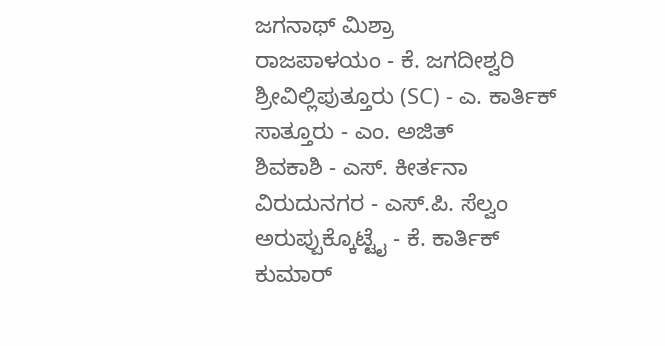ಜಗನಾಥ್ ಮಿಶ್ರಾ
ರಾಜಪಾಳಯಂ - ಕೆ. ಜಗದೀಶ್ವರಿ
ಶ್ರೀವಿಲ್ಲಿಪುತ್ತೂರು (SC) - ಎ. ಕಾರ್ತಿಕ್
ಸಾತ್ತೂರು - ಎಂ. ಅಜಿತ್
ಶಿವಕಾಶಿ - ಎಸ್. ಕೀರ್ತನಾ
ವಿರುದುನಗರ - ಎಸ್.ಪಿ. ಸೆಲ್ವಂ
ಅರುಪ್ಪುಕ್ಕೊಟ್ಟೈ - ಕೆ. ಕಾರ್ತಿಕ್ ಕುಮಾರ್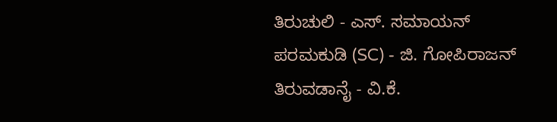ತಿರುಚುಲಿ - ಎಸ್. ಸಮಾಯನ್
ಪರಮಕುಡಿ (SC) - ಜಿ. ಗೋಪಿರಾಜನ್
ತಿರುವಡಾನೈ - ವಿ.ಕೆ.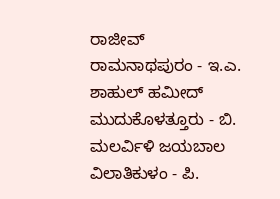ರಾಜೀವ್
ರಾಮನಾಥಪುರಂ - ಇ.ಎ. ಶಾಹುಲ್ ಹಮೀದ್
ಮುದುಕೊಳತ್ತೂರು - ಬಿ. ಮಲರ್ವಿಳಿ ಜಯಬಾಲ
ವಿಲಾತಿಕುಳಂ - ಪಿ.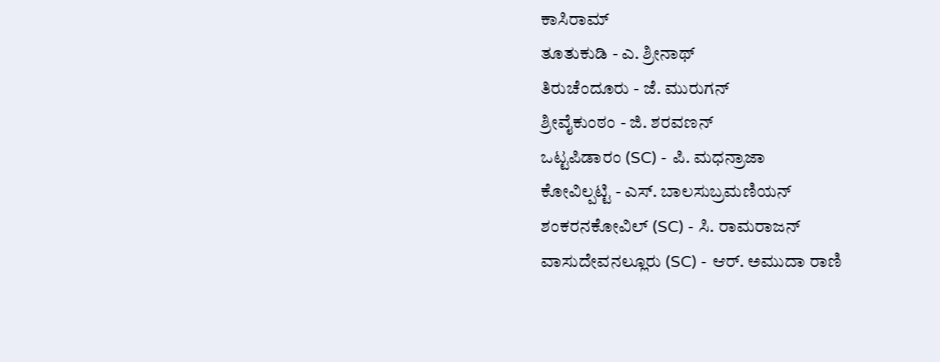ಕಾಸಿರಾಮ್
ತೂತುಕುಡಿ - ಎ. ಶ್ರೀನಾಥ್
ತಿರುಚೆಂದೂರು - ಜೆ. ಮುರುಗನ್
ಶ್ರೀವೈಕುಂಠಂ - ಜಿ. ಶರವಣನ್
ಒಟ್ಟಪಿಡಾರಂ (SC) - ಪಿ. ಮಧನ್ರಾಜಾ
ಕೋವಿಲ್ಪಟ್ಟಿ - ಎಸ್. ಬಾಲಸುಬ್ರಮಣಿಯನ್
ಶಂಕರನಕೋವಿಲ್ (SC) - ಸಿ. ರಾಮರಾಜನ್
ವಾಸುದೇವನಲ್ಲೂರು (SC) - ಆರ್. ಅಮುದಾ ರಾಣಿ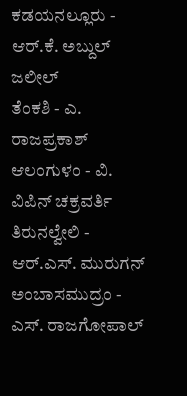ಕಡಯನಲ್ಲೂರು - ಆರ್.ಕೆ. ಅಬ್ದುಲ್ ಜಲೀಲ್
ತೆಂಕಶಿ - ಎ. ರಾಜಪ್ರಕಾಶ್
ಆಲಂಗುಳಂ - ವಿ. ವಿಪಿನ್ ಚಕ್ರವರ್ತಿ
ತಿರುನಲ್ವೇಲಿ - ಆರ್.ಎಸ್. ಮುರುಗನ್
ಅಂಬಾಸಮುದ್ರಂ - ಎಸ್. ರಾಜಗೋಪಾಲ್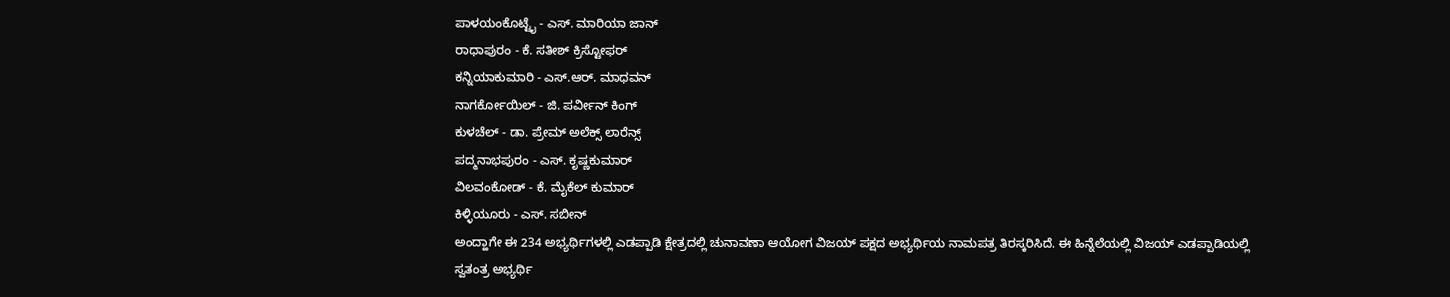ಪಾಳಯಂಕೊಟ್ಟೈ - ಎಸ್. ಮಾರಿಯಾ ಜಾನ್
ರಾಧಾಪುರಂ - ಕೆ. ಸತೀಶ್ ಕ್ರಿಸ್ಟೋಫರ್
ಕನ್ನಿಯಾಕುಮಾರಿ - ಎಸ್.ಆರ್. ಮಾಧವನ್
ನಾಗರ್ಕೋಯಿಲ್ - ಜಿ. ಪರ್ವೀನ್ ಕಿಂಗ್
ಕುಳಚೆಲ್ - ಡಾ. ಪ್ರೇಮ್ ಅಲೆಕ್ಸ್ ಲಾರೆನ್ಸ್
ಪದ್ಮನಾಭಪುರಂ - ಎಸ್. ಕೃಷ್ಣಕುಮಾರ್
ವಿಲವಂಕೋಡ್ - ಕೆ. ಮೈಕೆಲ್ ಕುಮಾರ್
ಕಿಳ್ಳಿಯೂರು - ಎಸ್. ಸಬೀನ್
ಅಂದ್ಹಾಗೇ ಈ 234 ಅಭ್ಯರ್ಥಿಗಳಲ್ಲಿ ಎಡಪ್ಪಾಡಿ ಕ್ಷೇತ್ರದಲ್ಲಿ ಚುನಾವಣಾ ಆಯೋಗ ವಿಜಯ್ ಪಕ್ಷದ ಅಭ್ಯರ್ಥಿಯ ನಾಮಪತ್ರ ತಿರಸ್ಕರಿಸಿದೆ. ಈ ಹಿನ್ನೆಲೆಯಲ್ಲಿ ವಿಜಯ್ ಎಡಪ್ಪಾಡಿಯಲ್ಲಿ ಸ್ವತಂತ್ರ ಅಭ್ಯರ್ಥಿ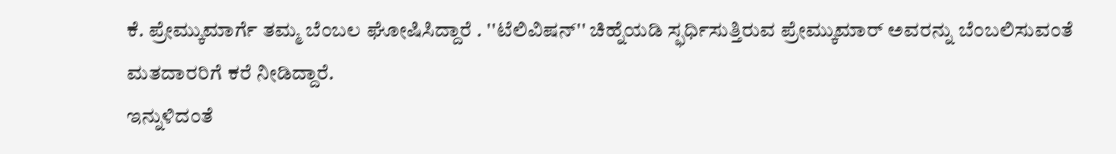ಕೆ. ಪ್ರೇಮ್ಕುಮಾರ್ಗೆ ತಮ್ಮ ಬೆಂಬಲ ಘೋಷಿಸಿದ್ದಾರೆ . ''ಟೆಲಿವಿಷನ್'' ಚಿಹ್ನೆಯಡಿ ಸ್ಫರ್ಧಿಸುತ್ತಿರುವ ಪ್ರೇಮ್ಕುಮಾರ್ ಅವರನ್ನು ಬೆಂಬಲಿಸುವಂತೆ ಮತದಾರರಿಗೆ ಕರೆ ನೀಡಿದ್ದಾರೆ.
ಇನ್ನುಳಿದಂತೆ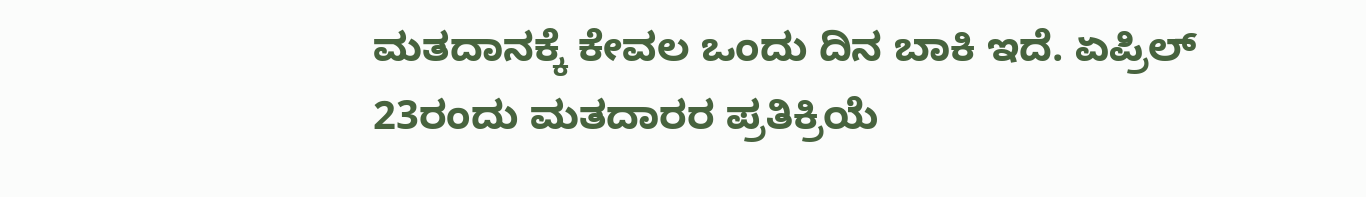ಮತದಾನಕ್ಕೆ ಕೇವಲ ಒಂದು ದಿನ ಬಾಕಿ ಇದೆ. ಏಪ್ರಿಲ್ 23ರಂದು ಮತದಾರರ ಪ್ರತಿಕ್ರಿಯೆ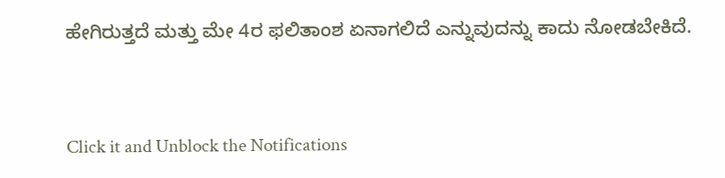ಹೇಗಿರುತ್ತದೆ ಮತ್ತು ಮೇ 4ರ ಫಲಿತಾಂಶ ಏನಾಗಲಿದೆ ಎನ್ನುವುದನ್ನು ಕಾದು ನೋಡಬೇಕಿದೆ.


Click it and Unblock the Notifications